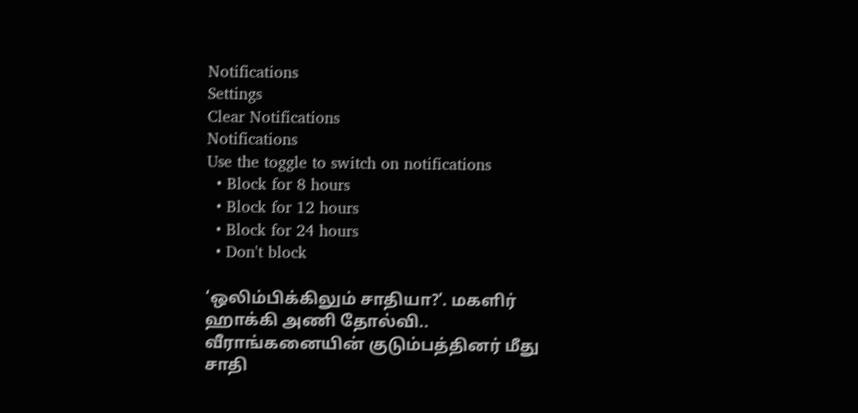Notifications
Settings
Clear Notifications
Notifications
Use the toggle to switch on notifications
  • Block for 8 hours
  • Block for 12 hours
  • Block for 24 hours
  • Don't block

‘ஒலிம்பிக்கிலும் சாதியா?’. மகளிர் ஹாக்கி அணி தோல்வி.. வீராங்கனையின் குடும்பத்தினர் மீது சாதி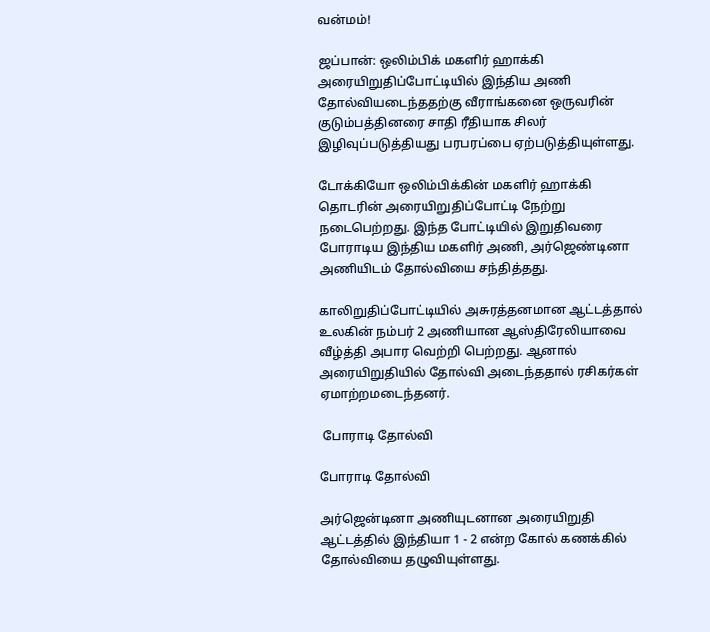வன்மம்!

ஜப்பான்: ஒலிம்பிக் மகளிர் ஹாக்கி அரையிறுதிப்போட்டியில் இந்திய அணி தோல்வியடைந்ததற்கு வீராங்கனை ஒருவரின் குடும்பத்தினரை சாதி ரீதியாக சிலர் இழிவுப்படுத்தியது பரபரப்பை ஏற்படுத்தியுள்ளது.

டோக்கியோ ஒலிம்பிக்கின் மகளிர் ஹாக்கி தொடரின் அரையிறுதிப்போட்டி நேற்று நடைபெற்றது. இந்த போட்டியில் இறுதிவரை போராடிய இந்திய மகளிர் அணி, அர்ஜெண்டினா அணியிடம் தோல்வியை சந்தித்தது.

காலிறுதிப்போட்டியில் அசுரத்தனமான ஆட்டத்தால் உலகின் நம்பர் 2 அணியான ஆஸ்திரேலியாவை வீழ்த்தி அபார வெற்றி பெற்றது. ஆனால் அரையிறுதியில் தோல்வி அடைந்ததால் ரசிகர்கள் ஏமாற்றமடைந்தனர்.

 போராடி தோல்வி

போராடி தோல்வி

அர்ஜென்டினா அணியுடனான அரையிறுதி ஆட்டத்தில் இந்தியா 1 - 2 என்ற கோல் கணக்கில் தோல்வியை தழுவியுள்ளது.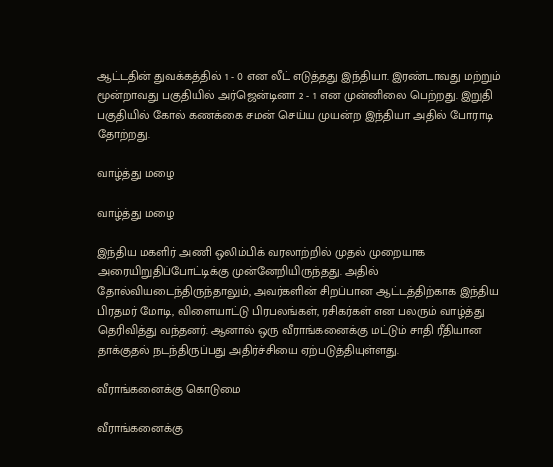ஆட்டதின் துவக்கத்தில் 1 - 0 என லீட் எடுத்தது இந்தியா. இரண்டாவது மற்றும் மூன்றாவது பகுதியில் அர்ஜென்டினா 2 - 1 என முன்னிலை பெற்றது. இறுதி பகுதியில் கோல் கணக்கை சமன் செய்ய முயன்ற இந்தியா அதில் போராடி தோற்றது.

வாழ்த்து மழை

வாழ்த்து மழை

இந்திய மகளிர் அணி ஒலிம்பிக் வரலாற்றில் முதல் முறையாக அரையிறுதிப்போட்டிக்கு முன்னேறியிருந்தது. அதில் தோல்வியடைந்திருந்தாலும், அவர்களின் சிறப்பான ஆட்டத்திற்காக இந்திய பிரதமர் மோடி, விளையாட்டு பிரபலங்கள், ரசிகர்கள் என பலரும் வாழ்த்து தெரிவித்து வந்தனர். ஆனால் ஒரு வீராங்கனைக்கு மட்டும் சாதி ரீதியான தாக்குதல் நடந்திருப்பது அதிர்ச்சியை ஏற்படுத்தியுள்ளது.

வீராங்கனைக்கு கொடுமை

வீராங்கனைக்கு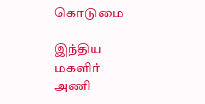கொடுமை

இந்திய மகளிர் அணி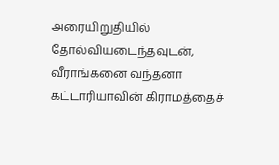அரையிறுதியில் தோல்வியடைந்தவுடன், வீராங்கனை வந்தனா கட்டாரியாவின் கிராமத்தைச்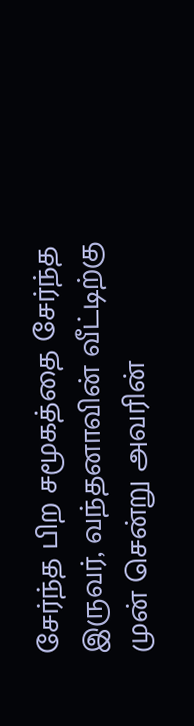சேர்ந்த பிற சமூகத்தை சேர்ந்த இருவர், வந்தனாவின் வீட்டிற்கு முன் சென்று அவரின்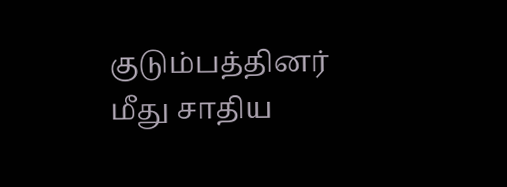குடும்பத்தினர் மீது சாதிய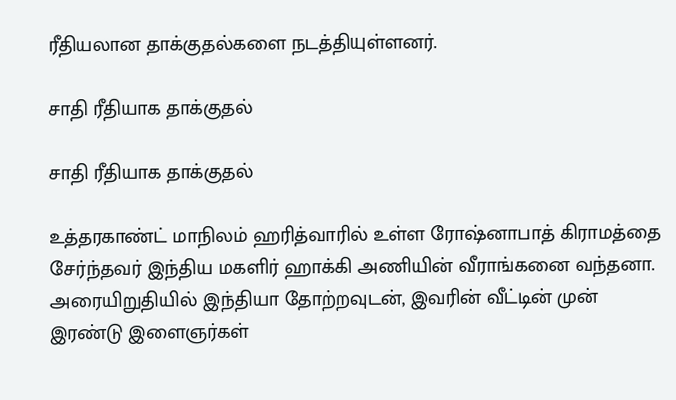ரீதியலான தாக்குதல்களை நடத்தியுள்ளனர்.

சாதி ரீதியாக தாக்குதல்

சாதி ரீதியாக தாக்குதல்

உத்தரகாண்ட் மாநிலம் ஹரித்வாரில் உள்ள ரோஷ்னாபாத் கிராமத்தை சேர்ந்தவர் இந்திய மகளிர் ஹாக்கி அணியின் வீராங்கனை வந்தனா. அரையிறுதியில் இந்தியா தோற்றவுடன், இவரின் வீட்டின் முன் இரண்டு இளைஞர்கள்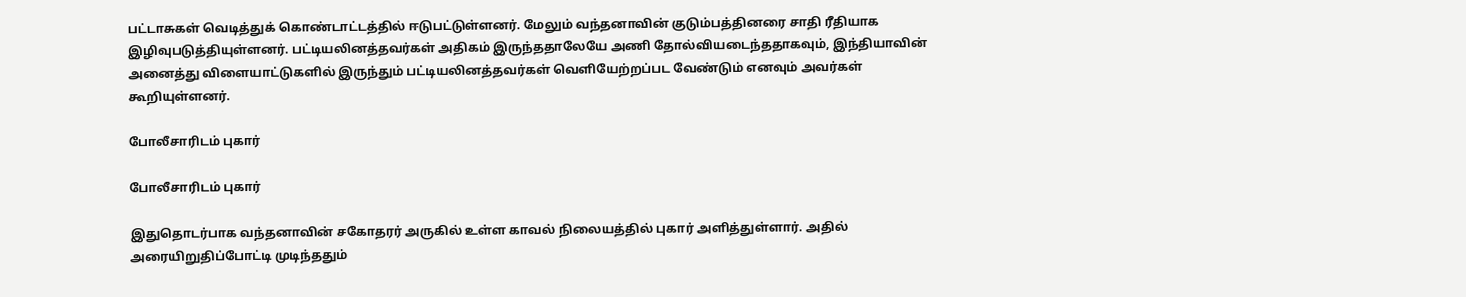பட்டாசுகள் வெடித்துக் கொண்டாட்டத்தில் ஈடுபட்டுள்ளனர். மேலும் வந்தனாவின் குடும்பத்தினரை சாதி ரீதியாக இழிவுபடுத்தியுள்ளனர். பட்டியலினத்தவர்கள் அதிகம் இருந்ததாலேயே அணி தோல்வியடைந்ததாகவும், இந்தியாவின் அனைத்து விளையாட்டுகளில் இருந்தும் பட்டியலினத்தவர்கள் வெளியேற்றப்பட வேண்டும் எனவும் அவர்கள் கூறியுள்ளனர்.

போலீசாரிடம் புகார்

போலீசாரிடம் புகார்

இதுதொடர்பாக வந்தனாவின் சகோதரர் அருகில் உள்ள காவல் நிலையத்தில் புகார் அளித்துள்ளார். அதில் அரையிறுதிப்போட்டி முடிந்ததும்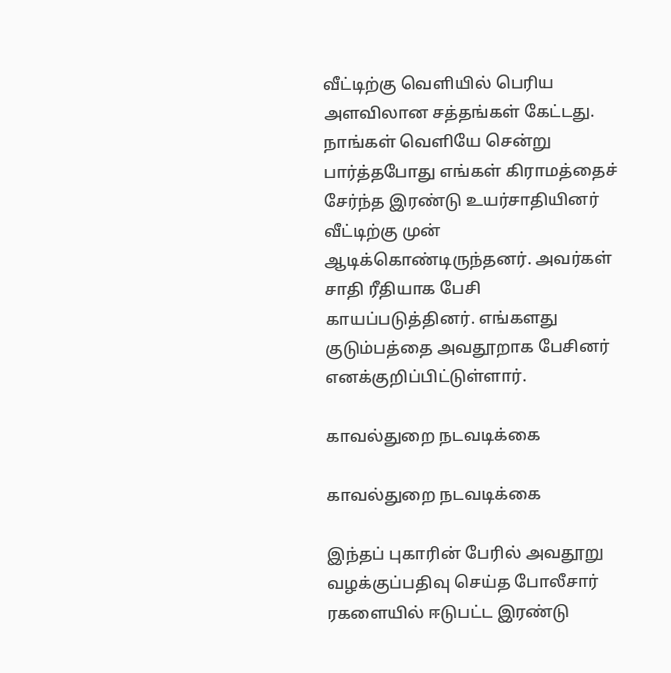வீட்டிற்கு வெளியில் பெரிய அளவிலான சத்தங்கள் கேட்டது. நாங்கள் வெளியே சென்று பார்த்தபோது எங்கள் கிராமத்தைச் சேர்ந்த இரண்டு உயர்சாதியினர் வீட்டிற்கு முன் ஆடிக்கொண்டிருந்தனர். அவர்கள் சாதி ரீதியாக பேசி காயப்படுத்தினர். எங்களது குடும்பத்தை அவதூறாக பேசினர் எனக்குறிப்பிட்டுள்ளார்.

காவல்துறை நடவடிக்கை

காவல்துறை நடவடிக்கை

இந்தப் புகாரின் பேரில் அவதூறு வழக்குப்பதிவு செய்த போலீசார் ரகளையில் ஈடுபட்ட இரண்டு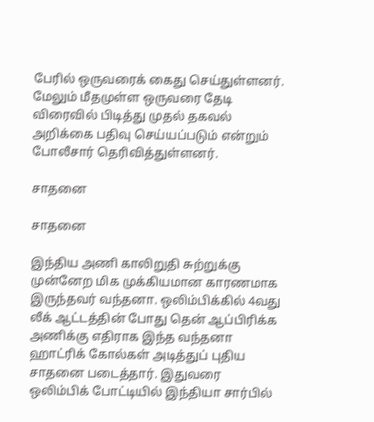பேரில் ஒருவரைக் கைது செய்துள்ளனர். மேலும் மீதமுள்ள ஒருவரை தேடி விரைவில் பிடித்து முதல் தகவல் அறிக்கை பதிவு செய்யப்படும் என்றும் போலீசார் தெரிவித்துள்ளனர்.

சாதனை

சாதனை

இந்திய அணி காலிறுதி சுற்றுக்கு முன்னேற மிக முக்கியமான காரணமாக இருந்தவர் வந்தனா. ஒலிம்பிக்கில் 4வது லீக் ஆட்டத்தின் போது தென் ஆப்பிரிக்க அணிக்கு எதிராக இந்த வந்தனா ஹாட்ரிக் கோல்கள் அடித்துப் புதிய சாதனை படைத்தார். இதுவரை ஒலிம்பிக் போட்டியில் இந்தியா சார்பில்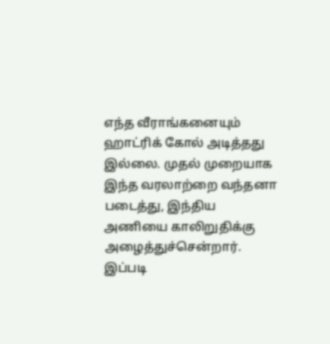எந்த வீராங்கனையும் ஹாட்ரிக் கோல் அடித்தது இல்லை. முதல் முறையாக இந்த வரலாற்றை வந்தனா படைத்து, இந்திய அணியை காலிறுதிக்கு அழைத்துச்சென்றார். இப்படி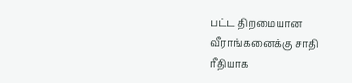பட்ட திறமையான வீராங்கனைக்கு சாதி ரீதியாக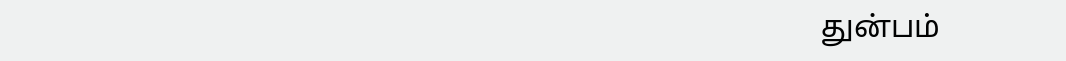துன்பம்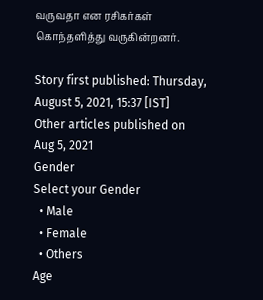வருவதா என ரசிகர்கள் கொந்தளித்து வருகின்றனர்.

Story first published: Thursday, August 5, 2021, 15:37 [IST]
Other articles published on Aug 5, 2021
Gender
Select your Gender
  • Male
  • Female
  • Others
Age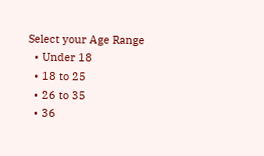Select your Age Range
  • Under 18
  • 18 to 25
  • 26 to 35
  • 36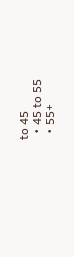to 45
  • 45 to 55
  • 55+